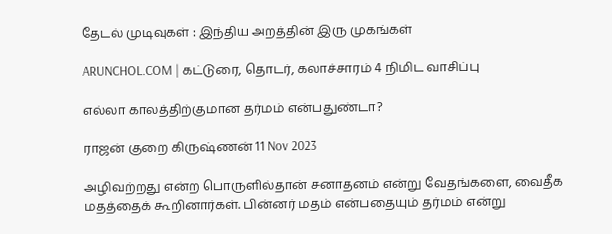தேடல் முடிவுகள் : இந்திய அறத்தின் இரு முகங்கள்

ARUNCHOL.COM | கட்டுரை, தொடர், கலாச்சாரம் 4 நிமிட வாசிப்பு

எல்லா காலத்திற்குமான தர்மம் என்பதுண்டா?

ராஜன் குறை கிருஷ்ணன் 11 Nov 2023

அழிவற்றது என்ற பொருளில்தான் சனாதனம் என்று வேதங்களை, வைதீக மதத்தைக் கூறினார்கள். பின்னர் மதம் என்பதையும் தர்மம் என்று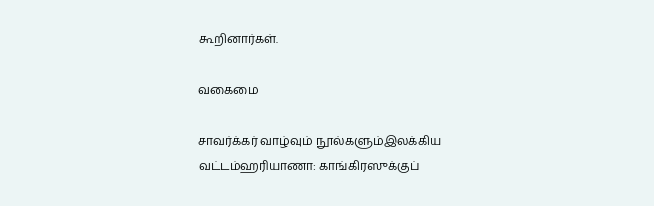கூறினார்கள்.

வகைமை

சாவர்க்கர் வாழ்வும் நூல்களும்இலக்கிய வட்டம்ஹரியாணா: காங்கிரஸுக்குப்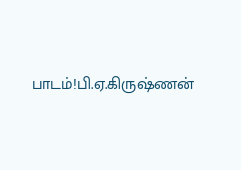பாடம்!பி.ஏ.கிருஷ்ணன்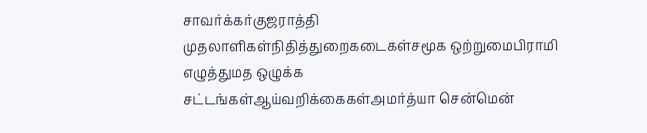சாவர்க்கர்குஜராத்தி முதலாளிகள்நிதித்துறைகடைகள்சமூக ஒற்றுமைபிராமி எழுத்துமத ஒழுக்க சட்டங்கள்ஆய்வறிக்கைகள்அமர்த்யா சென்மென்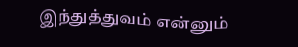இந்துத்துவம் என்னும்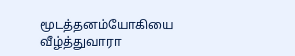மூடத்தனம்யோகியை வீழ்த்துவாரா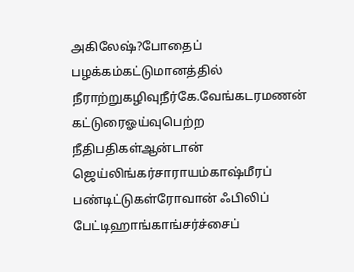அகிலேஷ்?போதைப் பழக்கம்கட்டுமானத்தில் நீராற்றுகழிவுநீர்கே.வேங்கடரமணன் கட்டுரைஓய்வுபெற்ற நீதிபதிகள்ஆன்டான் ஜெய்லிங்கர்சாராயம்காஷ்மீரப் பண்டிட்டுகள்ரோவான் ஃபிலிப் பேட்டிஹாங்காங்சர்ச்சைப்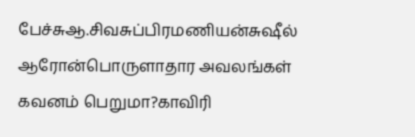பேச்சுஆ.சிவசுப்பிரமணியன்சுஷீல் ஆரோன்பொருளாதார அவலங்கள் கவனம் பெறுமா?காவிரி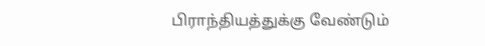பிராந்தியத்துக்கு வேண்டும்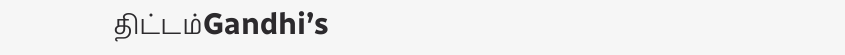திட்டம்Gandhi’s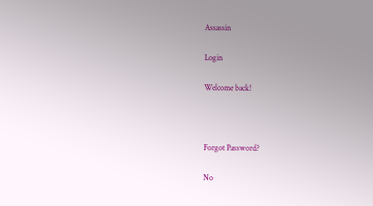Assassin

Login

Welcome back!



Forgot Password?

No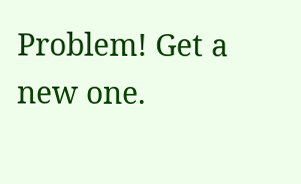Problem! Get a new one.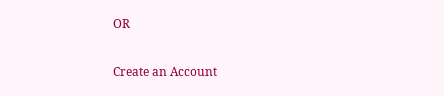OR

Create an Account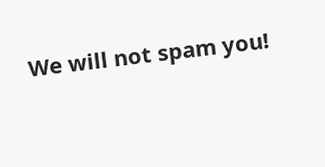We will not spam you!